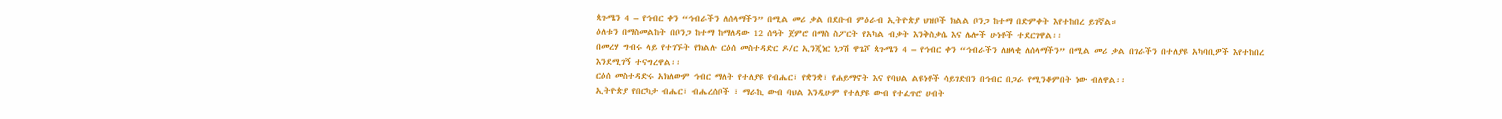ጳጉሜን 4 – የኅብር ቀን “ኅብራችን ለሰላማችን” በሚል መሪ ቃል በደቡብ ምዕራብ ኢትዮጵያ ህዝቦች ክልል ቦንጋ ከተማ በድምቀት እየተከበረ ይገኛል።
ዕለቱን በማስመልከት በቦንጋ ከተማ ከማለዳው 12 ሰዓት ጀምሮ በማስ ስፖርት የአካል ብቃት እንቅስቃሴ እና ሌሎች ሁነቶች ተደርገዋል፡፡
በመረሃ ግብሩ ላይ የተገኙት የክልሉ ርዕሰ መስተዳድር ዶ/ር ኢንጂነር ነጋሽ ዋጌሾ ጳጉሜን 4 – የኅብር ቀን “ኅብራችን ለዘላቂ ለሰላማችን” በሚል መሪ ቃል በገራችን በተለያዩ አካባቢዎች እየተከበረ እንደሚገኝ ተናግረዋል፡፡
ርዕሰ መስተዳድሩ አክለውም ኅብር ማለት የተለያዩ የብሔር፣ የቋንቋ፣ የሐይማኖት እና የባህል ልዩነቶች ሳይገድበን በኅብር በጋራ የሚንቆምበት ነው ብለዋል፡፡
ኢትዮጵያ የበርካታ ብሔር፣ ብሔረሰቦች ፣ ማራኪ ውብ ባህል እንዲሁም የተለያዩ ውብ የተፈጥሮ ሀብት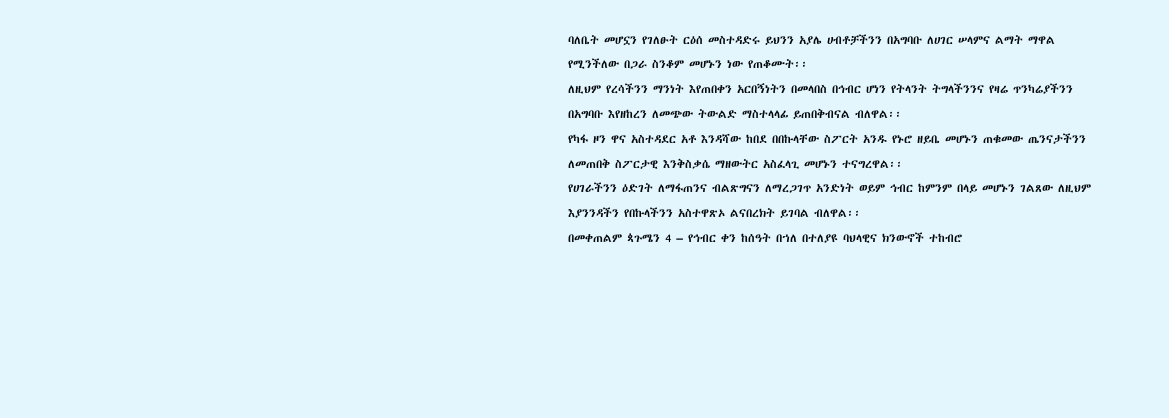ባለቤት መሆኗን የገለፁት ርዕሰ መስተዳድሩ ይህንን አያሌ ሀብቶቻችንን በአግባቡ ለሀገር ሠላምና ልማት ማዋል የሚንችለው በጋራ ስንቆም መሆኑን ነው የጠቆሙት፡፡
ለዚህም የረሳችንን ማንነት እየጠበቀን አርበኝነትን በመላበስ በኅብር ሆነን የትላንት ትግላችንንና የዛሬ ጥንካሬያችንን በአግባቡ እየዘከረን ለመጭው ትውልድ ማስተላላፊ ይጠበቅብናል ብለዋል፡፡
የካፋ ዞን ዋና አስተዳደር አቶ እንዳሻው ከበደ በበኩላቸው ስፖርት አንዱ የኑሮ ዘይቤ መሆኑን ጠቁመው ጤንናታችንን ለመጠበቅ ስፖርታዊ እንቅስቃሴ ማዘውትር አስፈላጊ መሆኑን ተናግረዋል፡፡
የሀገራችንን ዕድገት ለማፋጠንና ብልጽግናን ለማረጋገጥ አንድነት ወይም ኅብር ከምንም በላይ መሆኑን ገልጸው ለዚህም እያንንዳችን የበኩላችንን አስተዋጽኦ ልናበረክት ይገባል ብለዋል፡፡
በመቀጠልም ጳጉሜን 4 – የኅብር ቀን ከሰዓት በኀለ በተለያዩ ባህላዊና ክንውኖች ተከብሮ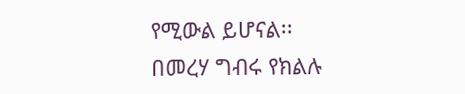የሚውል ይሆናል፡፡
በመረሃ ግብሩ የክልሉ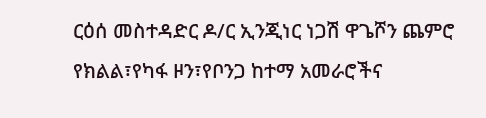ርዕሰ መስተዳድር ዶ/ር ኢንጂነር ነጋሽ ዋጌሾን ጨምሮ የክልል፣የካፋ ዞን፣የቦንጋ ከተማ አመራሮችና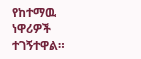የከተማዉ ነዋሪዎች ተገኝተዋል።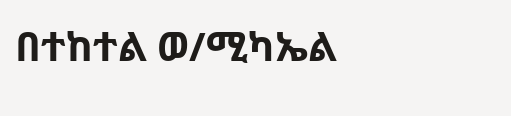በተከተል ወ/ሚካኤል